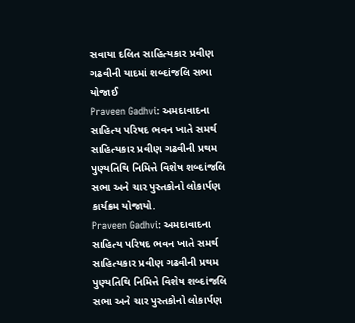સવાયા દલિત સાહિત્યકાર પ્રવીણ ગઢવીની યાદમાં શબ્દાંજલિ સભા યોજાઈ
Praveen Gadhvi: અમદાવાદના સાહિત્ય પરિષદ ભવન ખાતે સમર્થ સાહિત્યકાર પ્રવીણ ગઢવીની પ્રથમ પુણ્યતિથિ નિમિત્તે વિશેષ શબ્દાંજલિ સભા અને ચાર પુસ્તકોનો લોકાર્પણ કાર્યક્રમ યોજાયો.
Praveen Gadhvi: અમદાવાદના સાહિત્ય પરિષદ ભવન ખાતે સમર્થ સાહિત્યકાર પ્રવીણ ગઢવીની પ્રથમ પુણ્યતિથિ નિમિત્તે વિશેષ શબ્દાંજલિ સભા અને ચાર પુસ્તકોનો લોકાર્પણ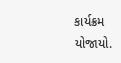કાર્યક્રમ યોજાયો.